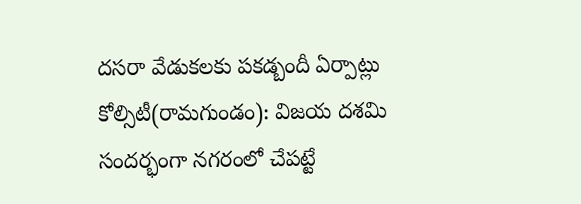దసరా వేడుకలకు పకడ్బందీ ఏర్పాట్లు
కోల్సిటీ(రామగుండం): విజయ దశమి సందర్భంగా నగరంలో చేపట్టే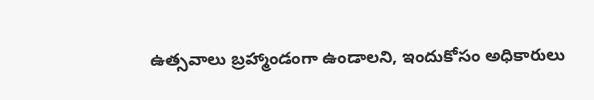ఉత్సవాలు బ్రహ్మాండంగా ఉండాలని, ఇందుకోసం అధికారులు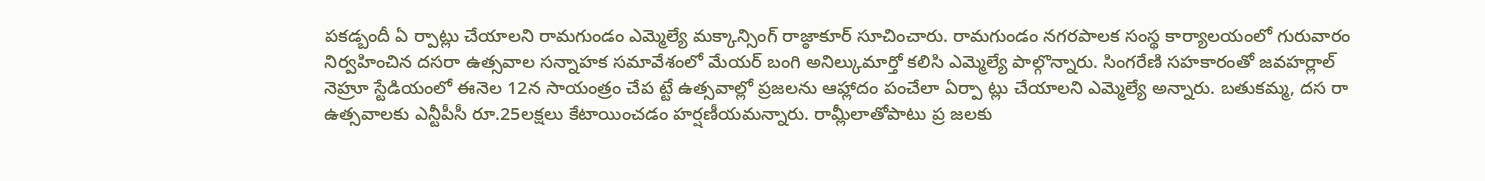పకడ్బందీ ఏ ర్పాట్లు చేయాలని రామగుండం ఎమ్మెల్యే మక్కాన్సింగ్ రాజ్ఠాకూర్ సూచించారు. రామగుండం నగరపాలక సంస్థ కార్యాలయంలో గురువారం నిర్వహించిన దసరా ఉత్సవాల సన్నాహక సమావేశంలో మేయర్ బంగి అనిల్కుమార్తో కలిసి ఎమ్మెల్యే పాల్గొన్నారు. సింగరేణి సహకారంతో జవహర్లాల్ నెహ్రూ స్టేడియంలో ఈనెల 12న సాయంత్రం చేప ట్టే ఉత్సవాల్లో ప్రజలను ఆహ్లాదం పంచేలా ఏర్పా ట్లు చేయాలని ఎమ్మెల్యే అన్నారు. బతుకమ్మ, దస రా ఉత్సవాలకు ఎన్టీపీసీ రూ.25లక్షలు కేటాయించడం హర్షణీయమన్నారు. రామ్లీలాతోపాటు ప్ర జలకు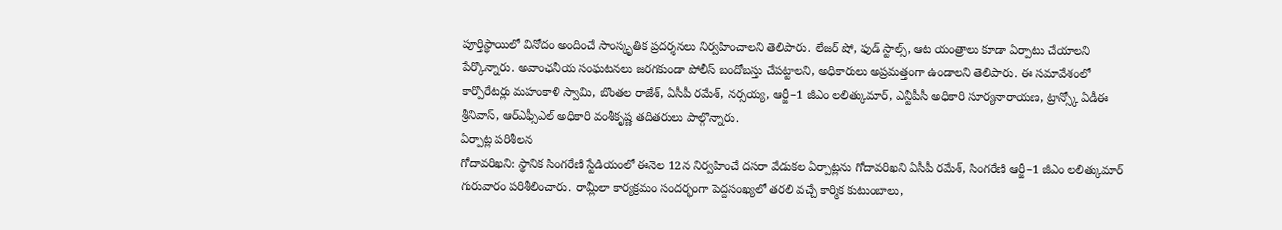పూర్తిస్థాయిలో వినోదం అందించే సాంస్కృతిక ప్రదర్శనలు నిర్వహించాలని తెలిపారు. లేజర్ షో, ఫుడ్ స్టాల్స్, ఆట యంత్రాలు కూడా ఏర్పాటు చేయాలని పేర్కొన్నారు. అవాంఛనీయ సంఘటనలు జరగకుండా పోలీస్ బందోబస్తు చేపట్టాలని, అధికారులు అప్రమత్తంగా ఉండాలని తెలిపారు. ఈ సమావేశంలో కార్పొరేటర్లు మహంకాళి స్వామి, బొంతల రాజేశ్, ఏసీపీ రమేశ్, నర్సయ్య, ఆర్జీ–1 జీఎం లలిత్కుమార్, ఎన్టీపీసీ అధికారి సూర్యనారాయణ, ట్రాన్స్కో ఏడీఈ శ్రీనివాస్, ఆర్ఎఫ్సీఎల్ అధికారి వంశీకృష్ణ తదితరులు పాల్గొన్నారు.
ఏర్పాట్ల పరిశీలన
గోదావరిఖని: స్థానిక సింగరేణి స్టేడియంలో ఈనెల 12న నిర్వహించే దసరా వేడుకల ఏర్పాట్లను గోదావరిఖని ఏసీపీ రమేశ్, సింగరేణి ఆర్జీ–1 జీఎం లలిత్కుమార్ గురువారం పరిశీలించారు. రామ్లీలా కార్యక్రమం సందర్భంగా పెద్దసంఖ్యలో తరలి వచ్చే కార్మిక కుటుంబాలు,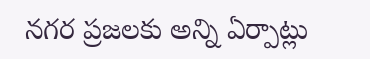నగర ప్రజలకు అన్ని ఏర్పాట్లు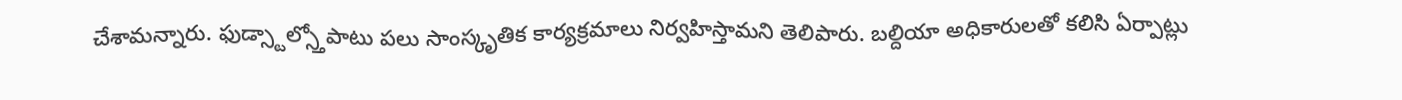చేశామన్నారు. ఫుడ్స్టాల్స్తోపాటు పలు సాంస్కృతిక కార్యక్రమాలు నిర్వహిస్తామని తెలిపారు. బల్దియా అధికారులతో కలిసి ఏర్పాట్లు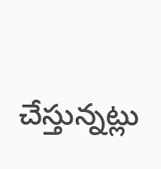చేస్తున్నట్లు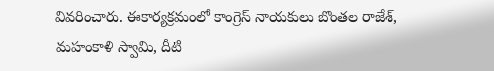వివరించారు. ఈకార్యక్రమంలో కాంగ్రెస్ నాయకులు బొంతల రాజేశ్, మహంకాళి స్వామి, దీటి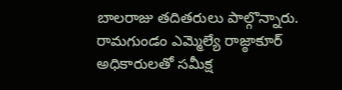బాలరాజు తదితరులు పాల్గొన్నారు.
రామగుండం ఎమ్మెల్యే రాజ్ఠాకూర్
అధికారులతో సమీక్ష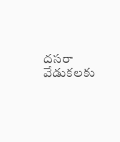దసరా వేడుకలకు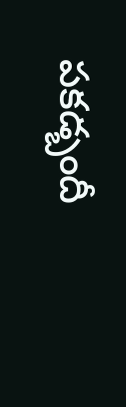పకడ్బందీ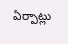ఏర్పాట్లు